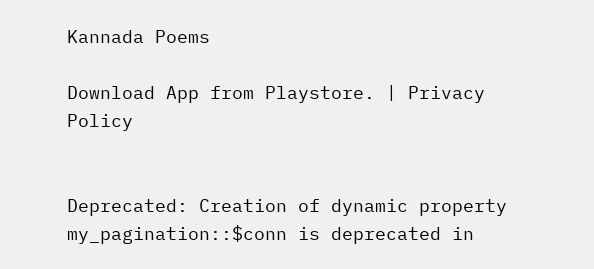Kannada Poems

Download App from Playstore. | Privacy Policy


Deprecated: Creation of dynamic property my_pagination::$conn is deprecated in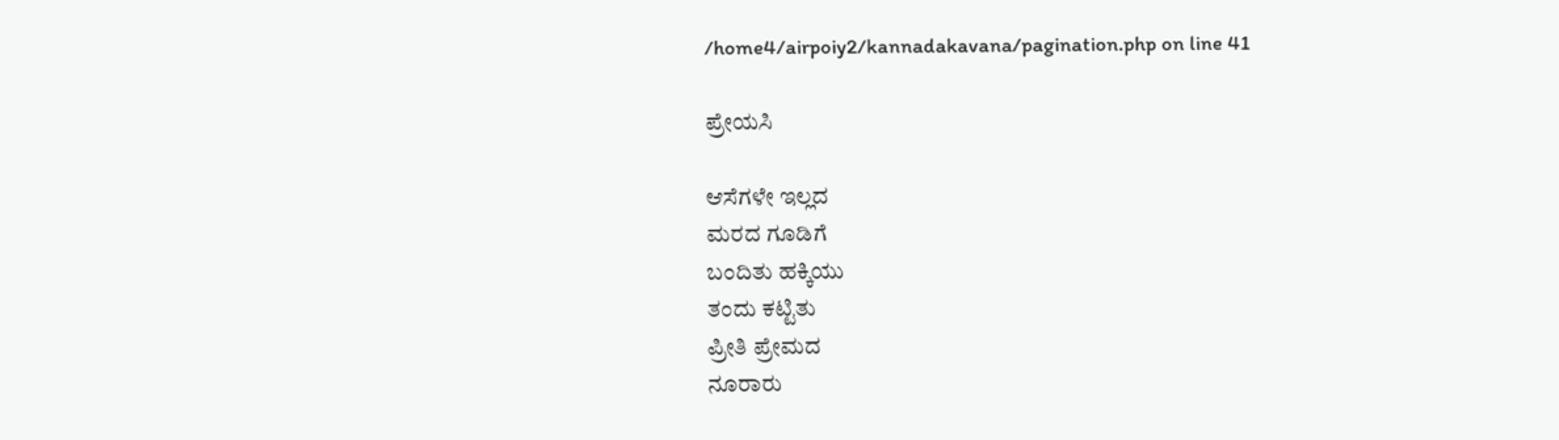/home4/airpoiy2/kannadakavana/pagination.php on line 41

ಪ್ರೇಯಸಿ

ಆಸೆಗಳೇ ಇಲ್ಲದ
ಮರದ ಗೂಡಿಗೆ
ಬಂದಿತು ಹಕ್ಕಿಯು
ತಂದು ಕಟ್ಟಿತು
ಪ್ರೀತಿ ಪ್ರೇಮದ
ನೂರಾರು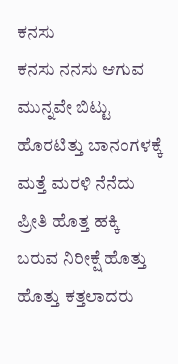ಕನಸು
ಕನಸು ನನಸು ಆಗುವ
ಮುನ್ನವೇ ಬಿಟ್ಟು
ಹೊರಟಿತ್ತು ಬಾನಂಗಳಕ್ಕೆ
ಮತ್ತೆ ಮರಳಿ ನೆನೆದು
ಪ್ರೀತಿ ಹೊತ್ತ ಹಕ್ಕಿ
ಬರುವ ನಿರೀಕ್ಷೆ ಹೊತ್ತು
ಹೊತ್ತು ಕತ್ತಲಾದರು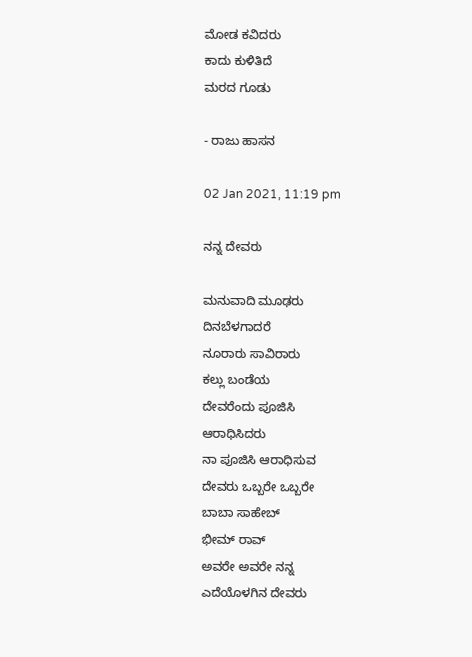ಮೋಡ ಕವಿದರು
ಕಾದು ಕುಳಿತಿದೆ
ಮರದ ಗೂಡು

- ರಾಜು ಹಾಸನ

02 Jan 2021, 11:19 pm

ನನ್ನ ದೇವರು

ಮನುವಾದಿ ಮೂಢರು
ದಿನಬೆಳಗಾದರೆ
ನೂರಾರು ಸಾವಿರಾರು
ಕಲ್ಲು ಬಂಡೆಯ
ದೇವರೆಂದು ಪೂಜಿಸಿ
ಆರಾಧಿಸಿದರು
ನಾ ಪೂಜಿಸಿ ಆರಾಧಿಸುವ
ದೇವರು ಒಬ್ಬರೇ ಒಬ್ಬರೇ
ಬಾಬಾ ಸಾಹೇಬ್
ಭೀಮ್ ರಾವ್
ಅವರೇ ಅವರೇ ನನ್ನ
ಎದೆಯೊಳಗಿನ ದೇವರು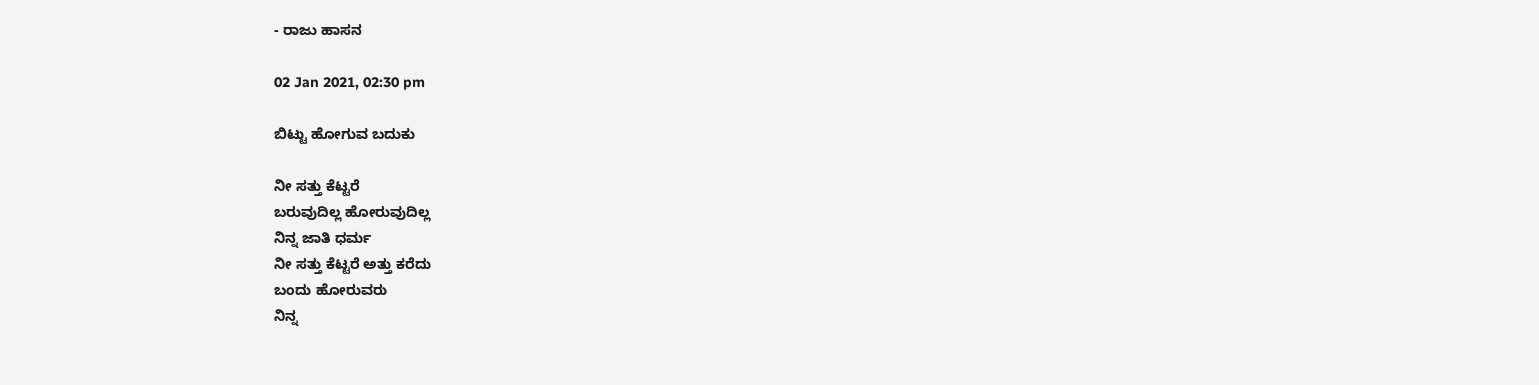- ರಾಜು ಹಾಸನ

02 Jan 2021, 02:30 pm

ಬಿಟ್ಟು ಹೋಗುವ ಬದುಕು

ನೀ ಸತ್ತು ಕೆಟ್ಟರೆ
ಬರುವುದಿಲ್ಲ ಹೋರುವುದಿಲ್ಲ
ನಿನ್ನ ಜಾತಿ ಧರ್ಮ
ನೀ ಸತ್ತು ಕೆಟ್ಟರೆ ಅತ್ತು ಕರೆದು
ಬಂದು ಹೋರುವರು
ನಿನ್ನ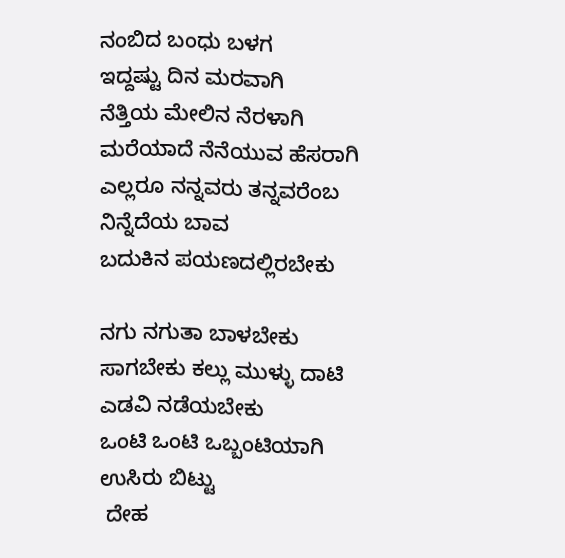ನಂಬಿದ ಬಂಧು ಬಳಗ
ಇದ್ದಷ್ಟು ದಿನ ಮರವಾಗಿ
ನೆತ್ತಿಯ ಮೇಲಿನ ನೆರಳಾಗಿ
ಮರೆಯಾದೆ ನೆನೆಯುವ ಹೆಸರಾಗಿ
ಎಲ್ಲರೂ ನನ್ನವರು ತನ್ನವರೆಂಬ
ನಿನ್ನೆದೆಯ ಬಾವ
ಬದುಕಿನ ಪಯಣದಲ್ಲಿರಬೇಕು

ನಗು ನಗುತಾ ಬಾಳಬೇಕು
ಸಾಗಬೇಕು ಕಲ್ಲು ಮುಳ್ಳು ದಾಟಿ
ಎಡವಿ ನಡೆಯಬೇಕು
ಒಂಟಿ ಒಂಟಿ ಒಬ್ಬಂಟಿಯಾಗಿ
ಉಸಿರು ಬಿಟ್ಟು
 ದೇಹ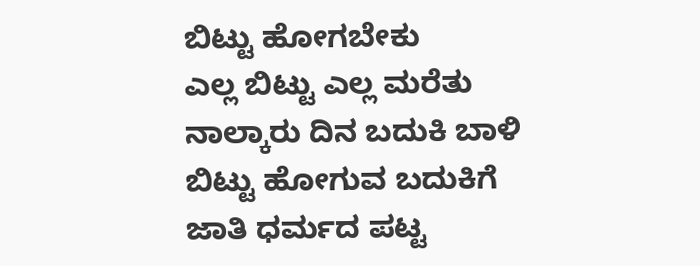ಬಿಟ್ಟು ಹೋಗಬೇಕು
ಎಲ್ಲ ಬಿಟ್ಟು ಎಲ್ಲ ಮರೆತು
ನಾಲ್ಕಾರು ದಿನ ಬದುಕಿ ಬಾಳಿ
ಬಿಟ್ಟು ಹೋಗುವ ಬದುಕಿಗೆ
ಜಾತಿ ಧರ್ಮದ ಪಟ್ಟ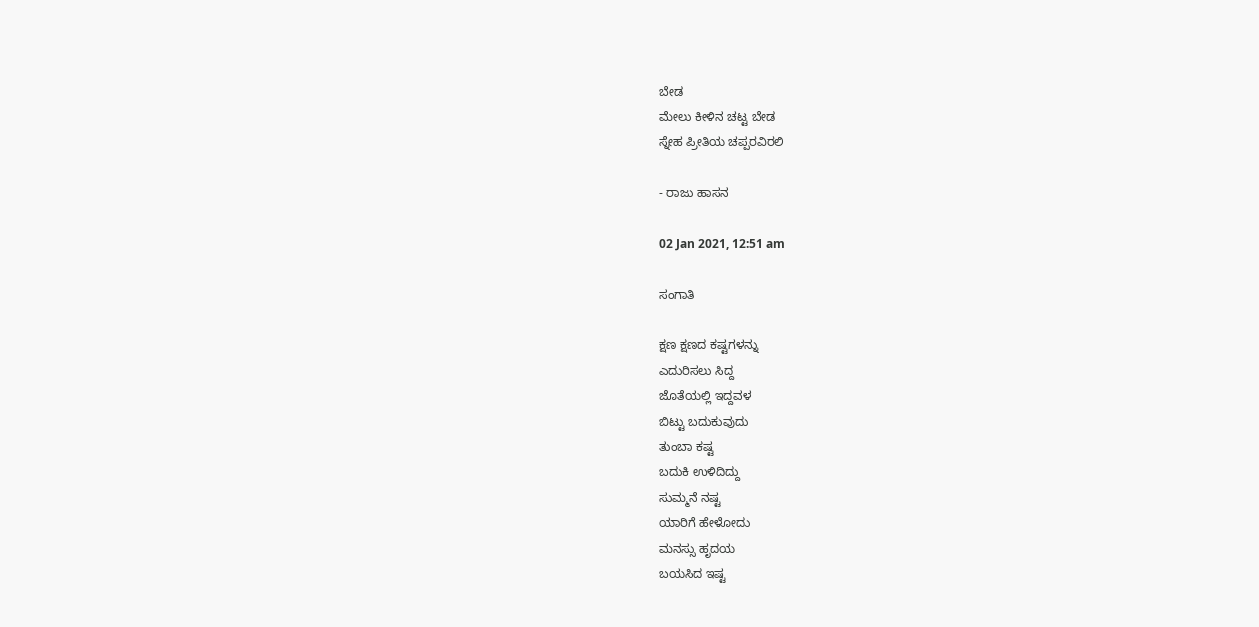ಬೇಡ
ಮೇಲು ಕೀಳಿನ ಚಟ್ಟ ಬೇಡ
ಸ್ನೇಹ ಪ್ರೀತಿಯ ಚಪ್ಪರವಿರಲಿ

- ರಾಜು ಹಾಸನ

02 Jan 2021, 12:51 am

ಸಂಗಾತಿ

ಕ್ಷಣ ಕ್ಷಣದ ಕಷ್ಟಗಳನ್ನು
ಎದುರಿಸಲು ಸಿದ್ದ
ಜೊತೆಯಲ್ಲಿ ಇದ್ದವಳ
ಬಿಟ್ಟು ಬದುಕುವುದು
ತುಂಬಾ ಕಷ್ಟ
ಬದುಕಿ ಉಳಿದಿದ್ದು
ಸುಮ್ಮನೆ ನಷ್ಟ
ಯಾರಿಗೆ ಹೇಳೋದು
ಮನಸ್ಸು ಹೃದಯ
ಬಯಸಿದ ಇಷ್ಟ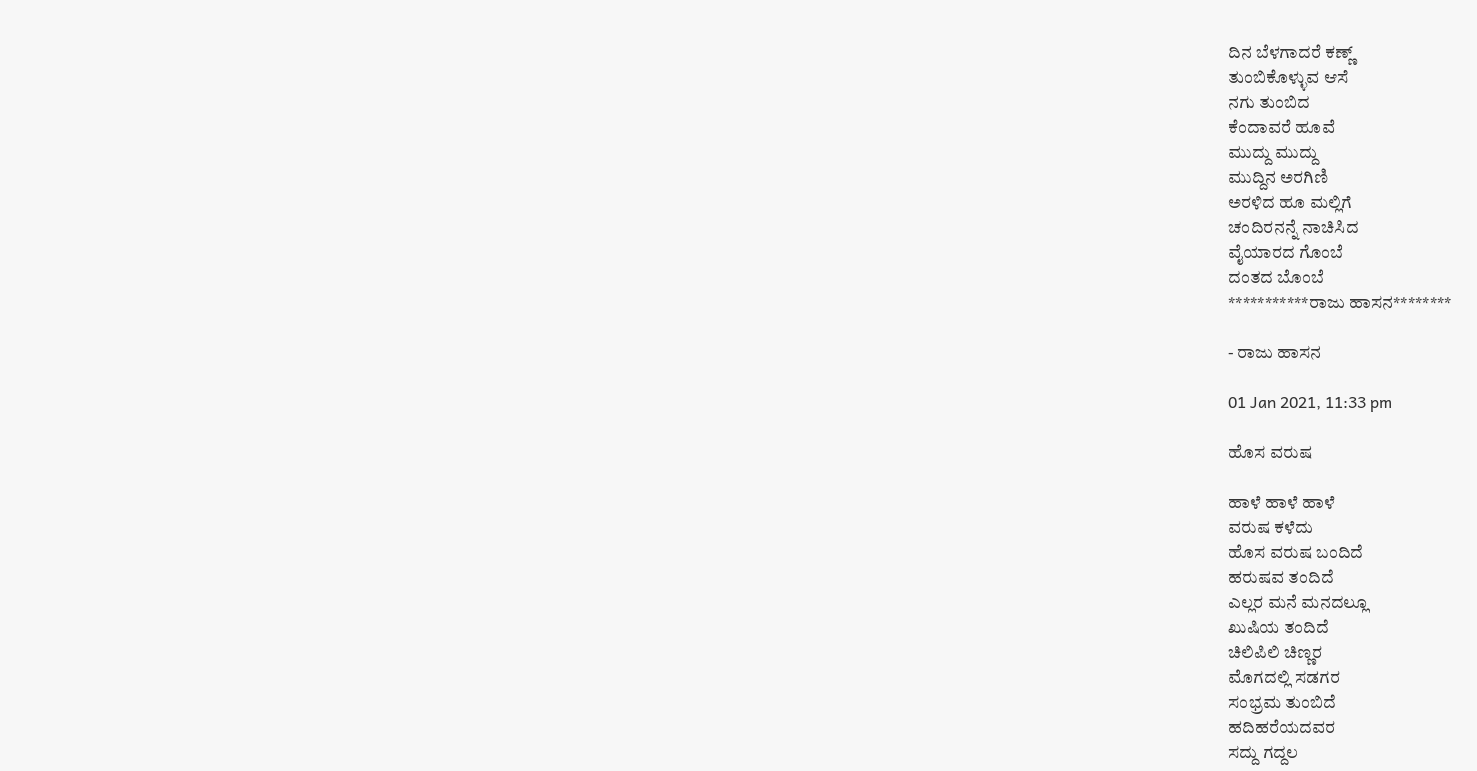ದಿನ ಬೆಳಗಾದರೆ ಕಣ್ಣ್
ತುಂಬಿಕೊಳ್ಳುವ ಆಸೆ
ನಗು ತುಂಬಿದ
ಕೆಂದಾವರೆ ಹೂವೆ
ಮುದ್ದು ಮುದ್ದು
ಮುದ್ದಿನ ಅರಗಿಣಿ
ಅರಳಿದ ಹೂ ಮಲ್ಲಿಗೆ
ಚಂದಿರನನ್ನೆ ನಾಚಿಸಿದ
ವೈಯಾರದ ಗೊಂಬೆ
ದಂತದ ಬೊಂಬೆ
***********ರಾಜು ಹಾಸನ********

- ರಾಜು ಹಾಸನ

01 Jan 2021, 11:33 pm

ಹೊಸ ವರುಷ

ಹಾಳೆ ಹಾಳೆ ಹಾಳೆ
ವರುಷ ಕಳೆದು
ಹೊಸ ವರುಷ ಬಂದಿದೆ
ಹರುಷವ ತಂದಿದೆ
ಎಲ್ಲರ ಮನೆ ಮನದಲ್ಲೂ
ಖುಷಿಯ ತಂದಿದೆ
ಚಿಲಿಪಿಲಿ ಚಿಣ್ಣರ
ಮೊಗದಲ್ಲಿ ಸಡಗರ
ಸಂಭ್ರಮ ತುಂಬಿದೆ
ಹದಿಹರೆಯದವರ
ಸದ್ದು ಗದ್ದಲ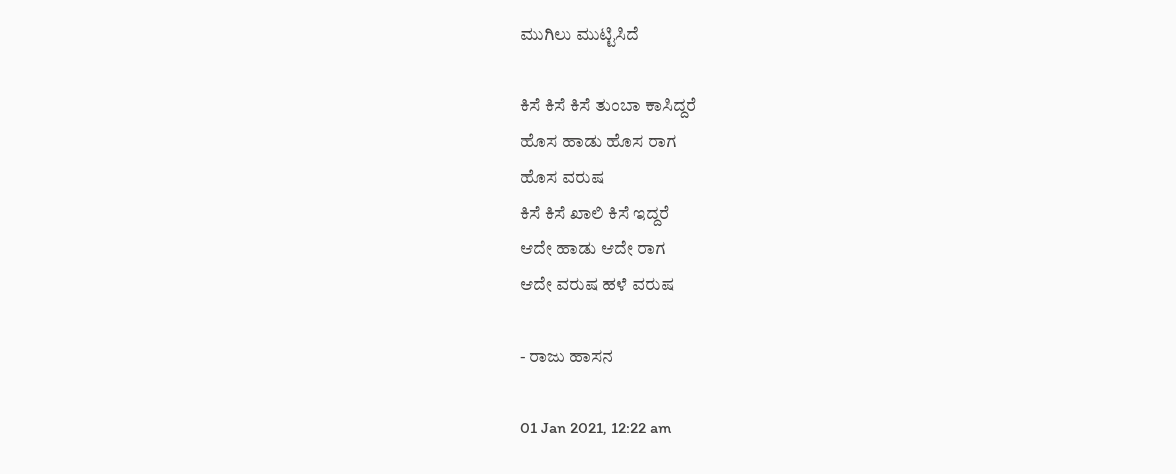ಮುಗಿಲು ಮುಟ್ಟಿಸಿದೆ

ಕಿಸೆ ಕಿಸೆ ಕಿಸೆ ತುಂಬಾ ಕಾಸಿದ್ದರೆ
ಹೊಸ ಹಾಡು ಹೊಸ ರಾಗ
ಹೊಸ ವರುಷ
ಕಿಸೆ ಕಿಸೆ ಖಾಲಿ ಕಿಸೆ ಇದ್ದರೆ
ಆದೇ ಹಾಡು ಆದೇ ರಾಗ
ಆದೇ ವರುಷ ಹಳೆ ವರುಷ

- ರಾಜು ಹಾಸನ

01 Jan 2021, 12:22 am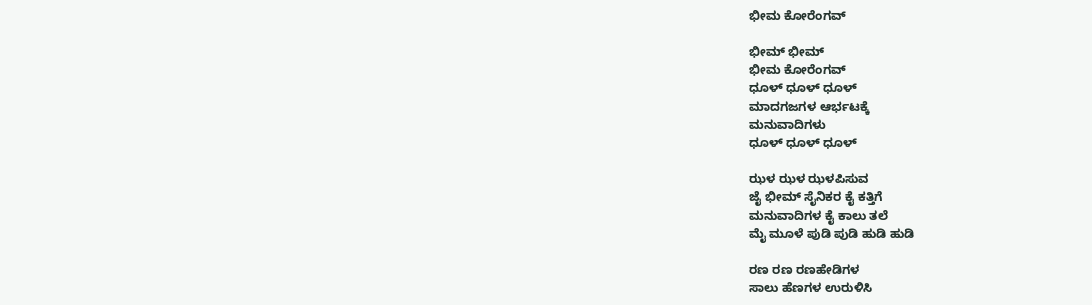ಭೀಮ ಕೋರೆಂಗವ್

ಭೀಮ್ ಭೀಮ್
ಭೀಮ ಕೋರೆಂಗವ್
ಧೂಳ್ ಧೂಳ್ ಧೂಳ್
ಮಾದಗಜಗಳ ಆರ್ಭಟಕ್ಕೆ
ಮನುವಾದಿಗಳು
ಧೂಳ್ ಧೂಳ್ ಧೂಳ್

ಝಳ ಝಳ ಝಳಪಿಸುವ
ಜೈ ಭೀಮ್ ಸೈನಿಕರ ಕೈ ಕತ್ತಿಗೆ
ಮನುವಾದಿಗಳ ಕೈ ಕಾಲು ತಲೆ
ಮೈ ಮೂಳೆ ಪುಡಿ ಪುಡಿ ಹುಡಿ ಹುಡಿ

ರಣ ರಣ ರಣಹೇಡಿಗಳ
ಸಾಲು ಹೆಣಗಳ ಉರುಳಿಸಿ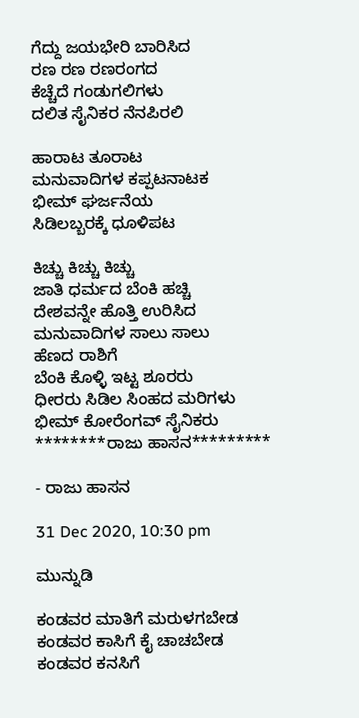ಗೆದ್ದು ಜಯಭೇರಿ ಬಾರಿಸಿದ
ರಣ ರಣ ರಣರಂಗದ
ಕೆಚ್ಚೆದೆ ಗಂಡುಗಲಿಗಳು
ದಲಿತ ಸೈನಿಕರ ನೆನಪಿರಲಿ

ಹಾರಾಟ ತೂರಾಟ
ಮನುವಾದಿಗಳ ಕಪ್ಪಟನಾಟಕ
ಭೀಮ್ ಘರ್ಜನೆಯ
ಸಿಡಿಲಬ್ಬರಕ್ಕೆ ಧೂಳಿಪಟ

ಕಿಚ್ಚು ಕಿಚ್ಚು ಕಿಚ್ಚು
ಜಾತಿ ಧರ್ಮದ ಬೆಂಕಿ ಹಚ್ಚಿ
ದೇಶವನ್ನೇ ಹೊತ್ತಿ ಉರಿಸಿದ
ಮನುವಾದಿಗಳ ಸಾಲು ಸಾಲು
ಹೆಣದ ರಾಶಿಗೆ
ಬೆಂಕಿ ಕೊಳ್ಳಿ ಇಟ್ಟ ಶೂರರು
ಧೀರರು ಸಿಡಿಲ ಸಿಂಹದ ಮರಿಗಳು
ಭೀಮ್ ಕೋರೆಂಗವ್ ಸೈನಿಕರು
********ರಾಜು ಹಾಸನ*********

- ರಾಜು ಹಾಸನ

31 Dec 2020, 10:30 pm

ಮುನ್ನುಡಿ

ಕಂಡವರ ಮಾತಿಗೆ ಮರುಳಗಬೇಡ
ಕಂಡವರ ಕಾಸಿಗೆ ಕೈ ಚಾಚಬೇಡ
ಕಂಡವರ ಕನಸಿಗೆ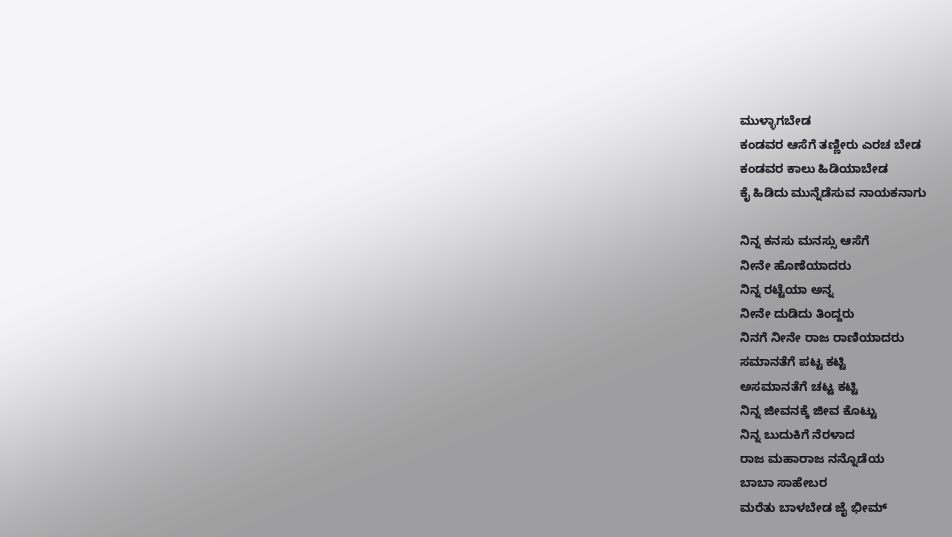ಮುಳ್ಳಾಗಬೇಡ
ಕಂಡವರ ಆಸೆಗೆ ತಣ್ಣೀರು ಎರಚ ಬೇಡ
ಕಂಡವರ ಕಾಲು ಹಿಡಿಯಾಬೇಡ
ಕೈ ಹಿಡಿದು ಮುನ್ನೆಡೆಸುವ ನಾಯಕನಾಗು

ನಿನ್ನ ಕನಸು ಮನಸ್ಸು ಆಸೆಗೆ
ನೀನೇ ಹೊಣೆಯಾದರು
ನಿನ್ನ ರಟ್ಟೆಯಾ ಅನ್ನ
ನೀನೇ ದುಡಿದು ತಿಂದ್ದರು
ನಿನಗೆ ನೀನೇ ರಾಜ ರಾಣಿಯಾದರು
ಸಮಾನತೆಗೆ ಪಟ್ಟ ಕಟ್ಟಿ
ಅಸಮಾನತೆಗೆ ಚಟ್ಟ ಕಟ್ಟಿ
ನಿನ್ನ ಜೀವನಕ್ಕೆ ಜೀವ ಕೊಟ್ಟು
ನಿನ್ನ ಬುದುಕಿಗೆ ನೆರಳಾದ
ರಾಜ ಮಹಾರಾಜ ನನ್ನೊಡೆಯ
ಬಾಬಾ ಸಾಹೇಬರ
ಮರೆತು ಬಾಳಬೇಡ ಜೈ ಭೀಮ್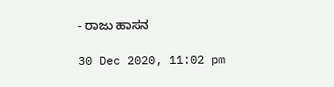- ರಾಜು ಹಾಸನ

30 Dec 2020, 11:02 pm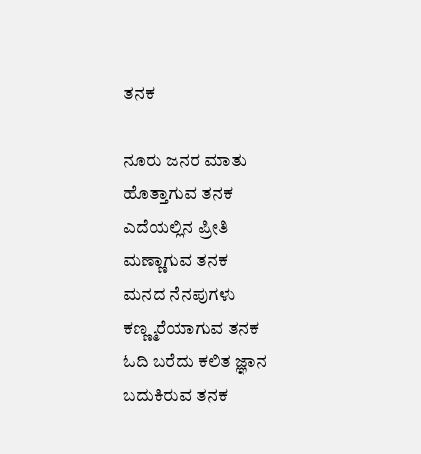ತನಕ

ನೂರು ಜನರ ಮಾತು
ಹೊತ್ತಾಗುವ ತನಕ
ಎದೆಯಲ್ಲಿನ ಪ್ರೀತಿ
ಮಣ್ಣಾಗುವ ತನಕ
ಮನದ ನೆನಪುಗಳು
ಕಣ್ಣ್ಮರೆಯಾಗುವ ತನಕ
ಓದಿ ಬರೆದು ಕಲಿತ ಜ್ಞಾನ
ಬದುಕಿರುವ ತನಕ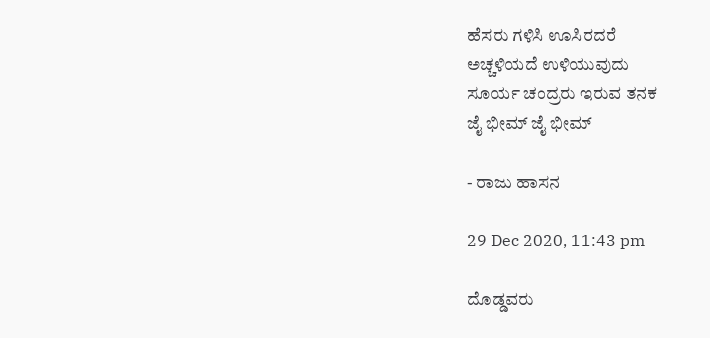ಹೆಸರು ಗಳಿಸಿ ಊಸಿರದರೆ
ಅಚ್ಚಳಿಯದೆ ಉಳಿಯುವುದು
ಸೂರ್ಯ ಚಂದ್ರರು ಇರುವ ತನಕ
ಜೈ ಭೀಮ್ ಜೈ ಭೀಮ್

- ರಾಜು ಹಾಸನ

29 Dec 2020, 11:43 pm

ದೊಡ್ಡವರು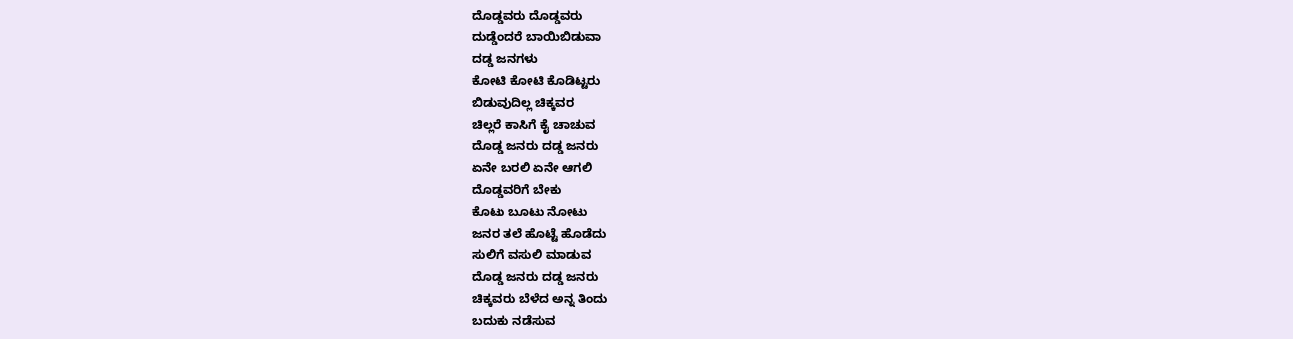ದೊಡ್ಡವರು ದೊಡ್ಡವರು
ದುಡ್ಡೆಂದರೆ ಬಾಯಿಬಿಡುವಾ
ದಡ್ಡ ಜನಗಳು
ಕೋಟಿ ಕೋಟಿ ಕೊಡಿಟ್ಟರು
ಬಿಡುವುದಿಲ್ಲ ಚಿಕ್ಕವರ
ಚಿಲ್ಲರೆ ಕಾಸಿಗೆ ಕೈ ಚಾಚುವ
ದೊಡ್ಡ ಜನರು ದಡ್ಡ‌ ಜನರು
ಏನೇ ಬರಲಿ ಏನೇ ಆಗಲಿ
ದೊಡ್ಡವರಿಗೆ ಬೇಕು
ಕೊಟು ಬೂಟು ನೋಟು
ಜನರ ತಲೆ ಹೊಟ್ಟೆ ಹೊಡೆದು
ಸುಲಿಗೆ ವಸುಲಿ ಮಾಡುವ
ದೊಡ್ಡ ಜನರು ದಡ್ಡ ಜನರು
ಚಿಕ್ಕವರು ಬೆಳೆದ ಅನ್ನ ತಿಂದು
ಬದುಕು ನಡೆಸುವ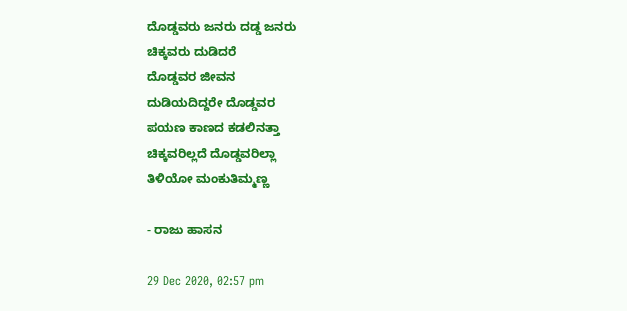ದೊಡ್ಡವರು ಜನರು ದಡ್ಡ ಜನರು
ಚಿಕ್ಕವರು ದುಡಿದರೆ
ದೊಡ್ಡವರ ಜೀವನ
ದುಡಿಯದಿದ್ದರೇ ದೊಡ್ಡವರ
ಪಯಣ ಕಾಣದ ಕಡಲಿನತ್ತಾ
ಚಿಕ್ಕವರಿಲ್ಲದೆ ದೊಡ್ಡವರಿಲ್ಲಾ
ತಿಳಿಯೋ ಮಂಕುತಿಮ್ಮಣ್ಣ

- ರಾಜು ಹಾಸನ

29 Dec 2020, 02:57 pm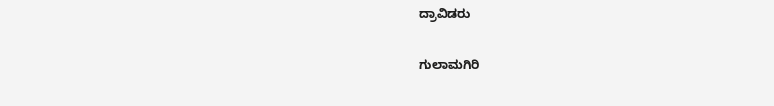ದ್ರಾವಿಡರು

ಗುಲಾಮಗಿರಿ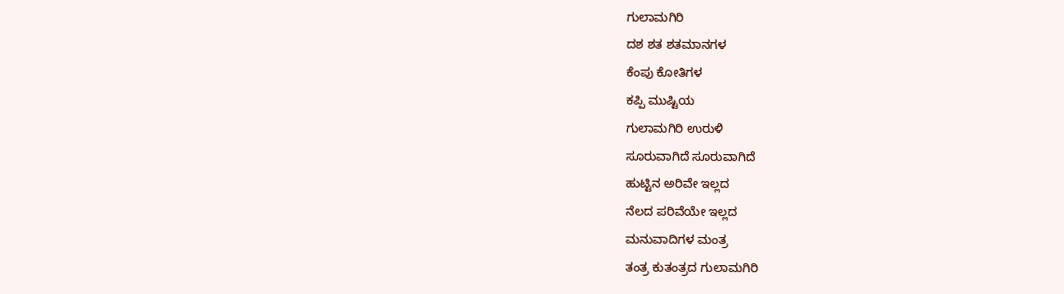ಗುಲಾಮಗಿರಿ
ದಶ ಶತ ಶತಮಾನಗಳ
ಕೆಂಪು ಕೋತಿಗಳ
ಕಪ್ಪಿ ಮುಷ್ಟಿಯ
ಗುಲಾಮಗಿರಿ ಉರುಳಿ
ಸೂರುವಾಗಿದೆ ಸೂರುವಾಗಿದೆ
ಹುಟ್ಟಿನ ಅರಿವೇ ಇಲ್ಲದ
ನೆಲದ ಪರಿವೆಯೇ ಇಲ್ಲದ
ಮನುವಾದಿಗಳ ಮಂತ್ರ
ತಂತ್ರ ಕುತಂತ್ರದ ಗುಲಾಮಗಿರಿ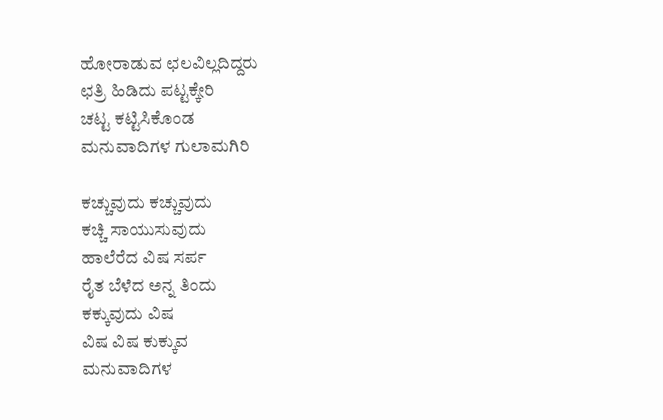ಹೋರಾಡುವ ಛಲವಿಲ್ಲದಿದ್ದರು
ಛತ್ರಿ ಹಿಡಿದು ಪಟ್ಟಕ್ಕೇರಿ
ಚಟ್ಟ ಕಟ್ಟಿಸಿಕೊಂಡ
ಮನುವಾದಿಗಳ ಗುಲಾಮಗಿರಿ

ಕಚ್ಚುವುದು ಕಚ್ಚುವುದು
ಕಚ್ಚಿ ಸಾಯುಸುವುದು
ಹಾಲೆರೆದ ವಿಷ ಸರ್ಪ
ರೈತ ಬೆಳೆದ ಅನ್ನ ತಿಂದು
ಕಕ್ಕುವುದು ವಿಷ
ವಿಷ ವಿಷ ಕುಕ್ಕುವ
ಮನುವಾದಿಗಳ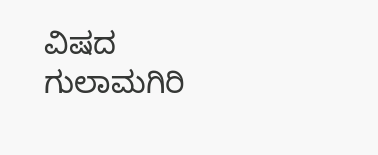ವಿಷದ ಗುಲಾಮಗಿರಿ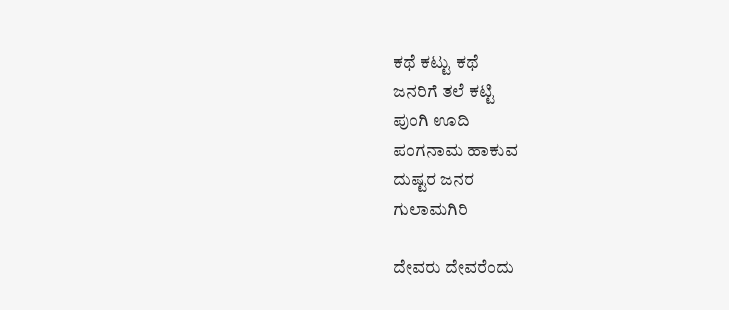ಕಥೆ ಕಟ್ಟು ಕಥೆ
ಜನರಿಗೆ ತಲೆ ಕಟ್ಟಿ
ಪುಂಗಿ ಊದಿ
ಪಂಗನಾಮ ಹಾಕುವ
ದುಷ್ಟರ ಜನರ
ಗುಲಾಮಗಿರಿ

ದೇವರು ದೇವರೆಂದು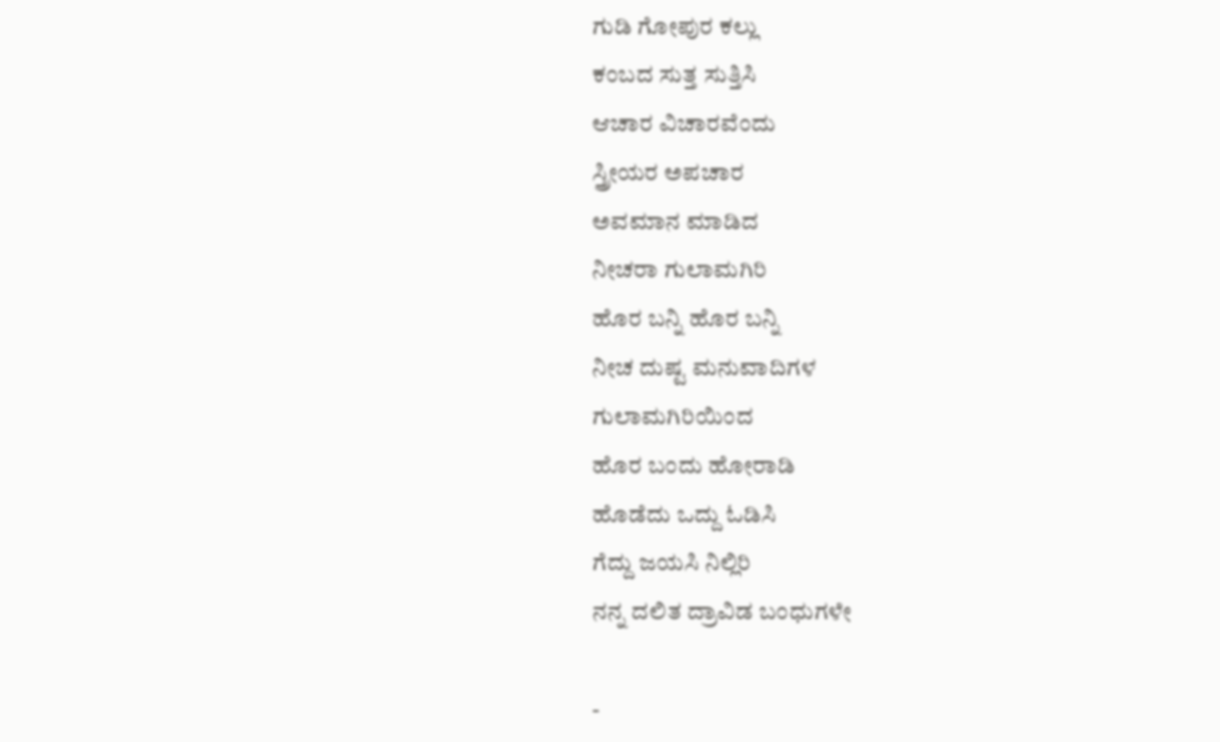ಗುಡಿ ಗೋಪುರ ಕಲ್ಲು
ಕಂಬದ ಸುತ್ತ ಸುತ್ತಿಸಿ
ಆಚಾರ ವಿಚಾರವೆಂದು
ಸ್ತ್ರೀಯರ ಅಪಚಾರ
ಅವಮಾನ ಮಾಡಿದ
ನೀಚರಾ ಗುಲಾಮಗಿರಿ
ಹೊರ ಬನ್ನಿ ಹೊರ ಬನ್ನಿ
ನೀಚ ದುಷ್ಟ ಮನುವಾದಿಗಳ
ಗುಲಾಮಗಿರಿಯಿಂದ
ಹೊರ ಬಂದು ಹೋರಾಡಿ
ಹೊಡೆದು ಒದ್ದು ಓಡಿಸಿ
ಗೆದ್ದು ಜಯಸಿ ನಿಲ್ಲಿರಿ
ನನ್ನ ದಲಿತ ದ್ರಾವಿಡ ಬಂಧುಗಳೇ

-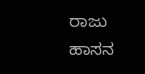ರಾಜು ಹಾಸನ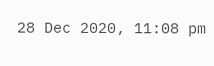28 Dec 2020, 11:08 pm